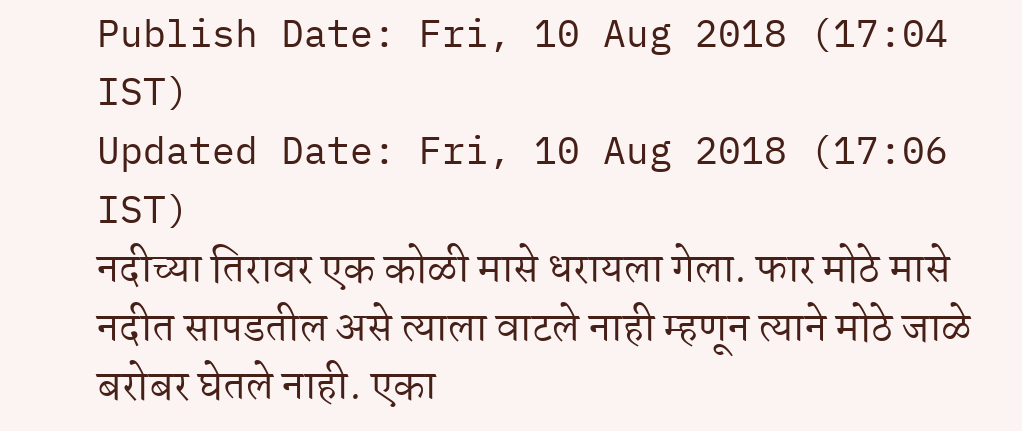Publish Date: Fri, 10 Aug 2018 (17:04 IST)
Updated Date: Fri, 10 Aug 2018 (17:06 IST)
नदीच्या तिरावर एक कोळी मासे धरायला गेला. फार मोठे मासे नदीत सापडतील असे त्याला वाटले नाही म्हणून त्याने मोठे जाळे बरोबर घेतले नाही. एका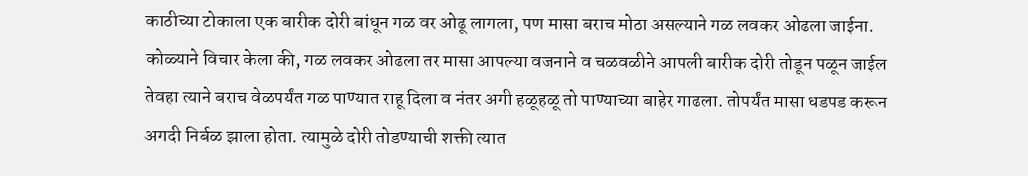काठीच्या टोकाला एक बारीक दोरी बांधून गळ वर ओढू लागला, पण मासा बराच मोठा असल्याने गळ लवकर ओढला जाईना. कोळ्याने विचार केला की, गळ लवकर ओढला तर मासा आपल्या वजनाने व चळवळीने आपली बारीक दोरी तोडून पळून जाईल तेवहा त्याने बराच वेळपर्यंत गळ पाण्यात राहू दिला व नंतर अगी हळूहळू तो पाण्याच्या बाहेर गाढला. तोपर्यंत मासा धडपड करून अगदी निर्बळ झाला होता. त्यामुळे दोरी तोडण्याची शक्ती त्यात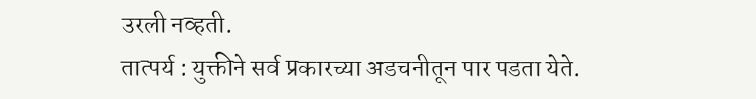उरली नव्हती.
तात्पर्य : युक्तीने सर्व प्रकारच्या अडचनीतून पार पडता येते.